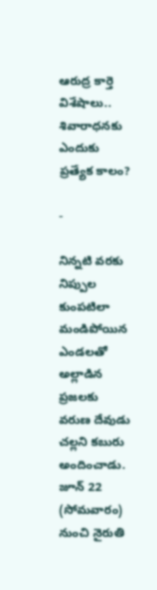ఆరుద్ర కార్తె విశేషాలు.. శివారాధనకు ఎందుకు ప్రత్యేక కాలం?

-

నిన్నటి వరకు నిప్పుల కుంపటిలా మండిపోయిన ఎండలతో అల్లాడిన ప్రజలకు వరుణ దేవుడు చల్లని కబురు అందించాడు. జూన్ 22 (సోమవారం) నుంచి నైరుతి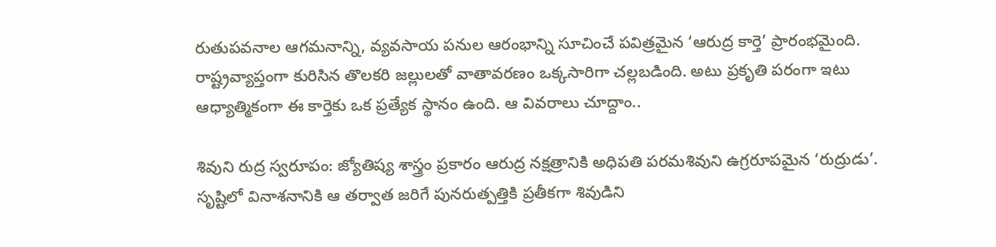రుతుపవనాల ఆగమనాన్ని, వ్యవసాయ పనుల ఆరంభాన్ని సూచించే పవిత్రమైన ‘ఆరుద్ర కార్తె’ ప్రారంభమైంది. రాష్ట్రవ్యాప్తంగా కురిసిన తొలకరి జల్లులతో వాతావరణం ఒక్కసారిగా చల్లబడింది. అటు ప్రకృతి పరంగా ఇటు ఆధ్యాత్మికంగా ఈ కార్తెకు ఒక ప్రత్యేక స్థానం ఉంది. ఆ వివరాలు చూద్దాం..

శివుని రుద్ర స్వరూపం: జ్యోతిష్య శాస్త్రం ప్రకారం ఆరుద్ర నక్షత్రానికి అధిపతి పరమశివుని ఉగ్రరూపమైన ‘రుద్రుడు’. సృష్టిలో వినాశనానికి ఆ తర్వాత జరిగే పునరుత్పత్తికి ప్రతీకగా శివుడిని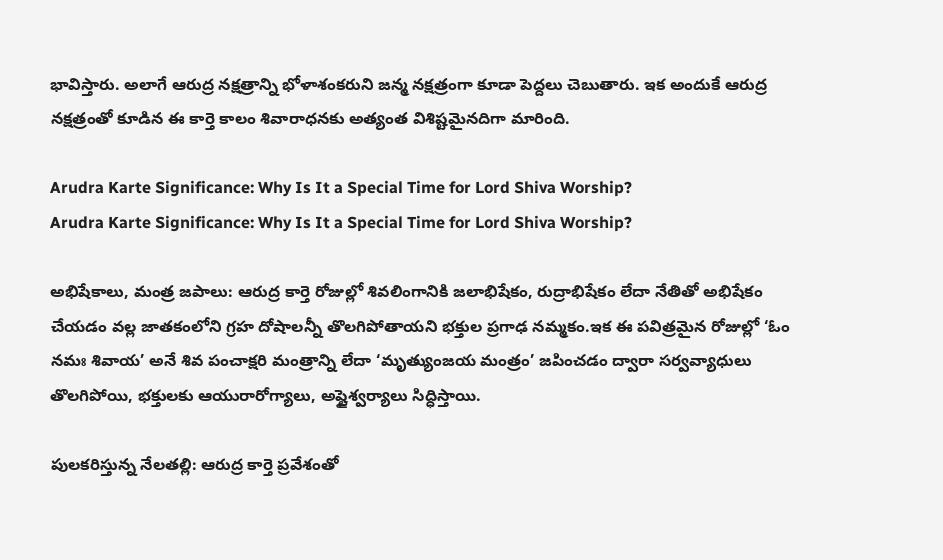భావిస్తారు. అలాగే ఆరుద్ర నక్షత్రాన్ని భోళాశంకరుని జన్మ నక్షత్రంగా కూడా పెద్దలు చెబుతారు. ఇక అందుకే ఆరుద్ర నక్షత్రంతో కూడిన ఈ కార్తె కాలం శివారాధనకు అత్యంత విశిష్టమైనదిగా మారింది.

Arudra Karte Significance: Why Is It a Special Time for Lord Shiva Worship?
Arudra Karte Significance: Why Is It a Special Time for Lord Shiva Worship?

అభిషేకాలు, మంత్ర జపాలు: ఆరుద్ర కార్తె రోజుల్లో శివలింగానికి జలాభిషేకం, రుద్రాభిషేకం లేదా నేతితో అభిషేకం చేయడం వల్ల జాతకంలోని గ్రహ దోషాలన్నీ తొలగిపోతాయని భక్తుల ప్రగాఢ నమ్మకం.ఇక ఈ పవిత్రమైన రోజుల్లో ‘ఓం నమః శివాయ’ అనే శివ పంచాక్షరి మంత్రాన్ని లేదా ‘మృత్యుంజయ మంత్రం’ జపించడం ద్వారా సర్వవ్యాధులు తొలగిపోయి, భక్తులకు ఆయురారోగ్యాలు, అష్టైశ్వర్యాలు సిద్ధిస్తాయి.

పులకరిస్తున్న నేలతల్లి: ఆరుద్ర కార్తె ప్రవేశంతో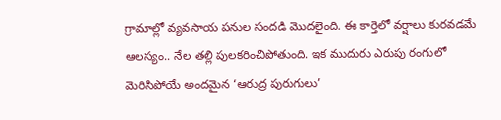గ్రామాల్లో వ్యవసాయ పనుల సందడి మొదలైంది. ఈ కార్తెలో వర్షాలు కురవడమే ఆలస్యం.. నేల తల్లి పులకరించిపోతుంది. ఇక ముదురు ఎరుపు రంగులో మెరిసిపోయే అందమైన ‘ఆరుద్ర పురుగులు’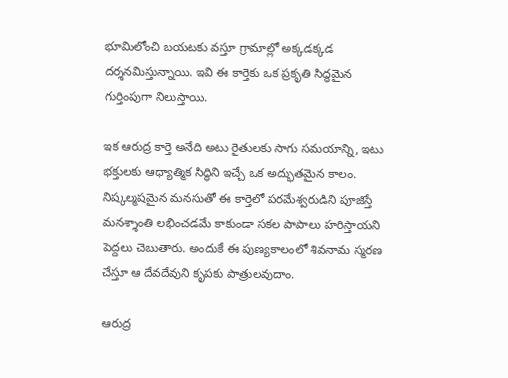భూమిలోంచి బయటకు వస్తూ గ్రామాల్లో అక్కడక్కడ దర్శనమిస్తున్నాయి. ఇవి ఈ కార్తెకు ఒక ప్రకృతి సిద్ధమైన గుర్తింపుగా నిలుస్తాయి.

ఇక ఆరుద్ర కార్తె అనేది అటు రైతులకు సాగు సమయాన్ని, ఇటు భక్తులకు ఆధ్యాత్మిక సిద్ధిని ఇచ్చే ఒక అద్భుతమైన కాలం. నిష్కల్మషమైన మనసుతో ఈ కార్తెలో పరమేశ్వరుడిని పూజిస్తే మనశ్శాంతి లభించడమే కాకుండా సకల పాపాలు హరిస్తాయని పెద్దలు చెబుతారు. అందుకే ఈ పుణ్యకాలంలో శివనామ స్మరణ చేస్తూ ఆ దేవదేవుని కృపకు పాత్రులవుదాం.

ఆరుద్ర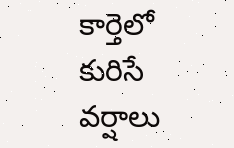కార్తెలో కురిసే వర్షాలు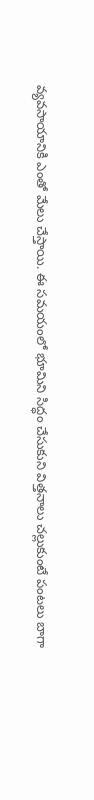వ్యవసాయానికి ఎంతో మేలు చేస్తాయి. ఈ సమయంలో భూమిని సిద్ధం చేసుకుని విత్తనాలు చల్లుకుంటే పంటలు బాగా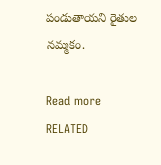పండుతాయని రైతుల నమ్మకం.

Read more RELATED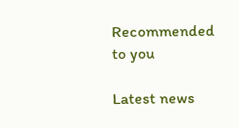Recommended to you

Latest news